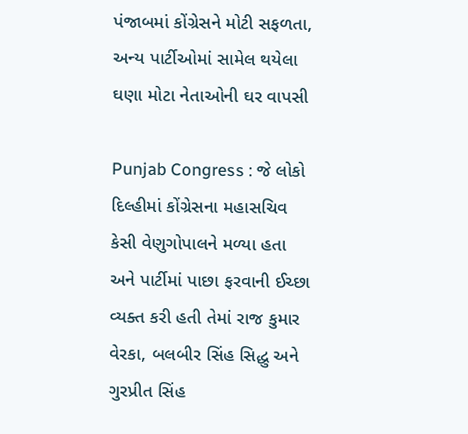પંજાબમાં કોંગ્રેસને મોટી સફળતા, અન્ય પાર્ટીઓમાં સામેલ થયેલા ઘણા મોટા નેતાઓની ઘર વાપસી

Punjab Congress : જે લોકો દિલ્હીમાં કોંગ્રેસના મહાસચિવ કેસી વેણુગોપાલને મળ્યા હતા અને પાર્ટીમાં પાછા ફરવાની ઈચ્છા વ્યક્ત કરી હતી તેમાં રાજ કુમાર વેરકા, બલબીર સિંહ સિદ્ધુ અને ગુરપ્રીત સિંહ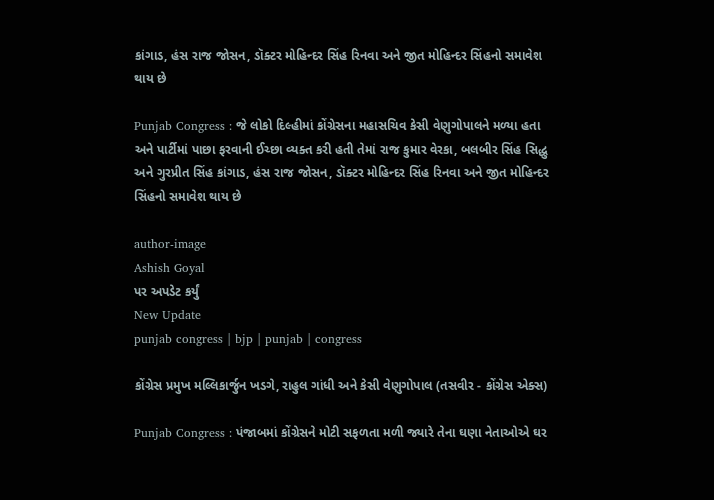કાંગાડ, હંસ રાજ જોસન, ડૉક્ટર મોહિન્દર સિંહ રિનવા અને જીત મોહિન્દર સિંહનો સમાવેશ થાય છે

Punjab Congress : જે લોકો દિલ્હીમાં કોંગ્રેસના મહાસચિવ કેસી વેણુગોપાલને મળ્યા હતા અને પાર્ટીમાં પાછા ફરવાની ઈચ્છા વ્યક્ત કરી હતી તેમાં રાજ કુમાર વેરકા, બલબીર સિંહ સિદ્ધુ અને ગુરપ્રીત સિંહ કાંગાડ, હંસ રાજ જોસન, ડૉક્ટર મોહિન્દર સિંહ રિનવા અને જીત મોહિન્દર સિંહનો સમાવેશ થાય છે

author-image
Ashish Goyal
પર અપડેટ કર્યું
New Update
punjab congress | bjp | punjab | congress

કોંગ્રેસ પ્રમુખ મલ્લિકાર્જુન ખડગે, રાહુલ ગાંધી અને કેસી વેણુગોપાલ (તસવીર - કોંગ્રેસ એક્સ)

Punjab Congress : પંજાબમાં કોંગ્રેસને મોટી સફળતા મળી જ્યારે તેના ઘણા નેતાઓએ ઘર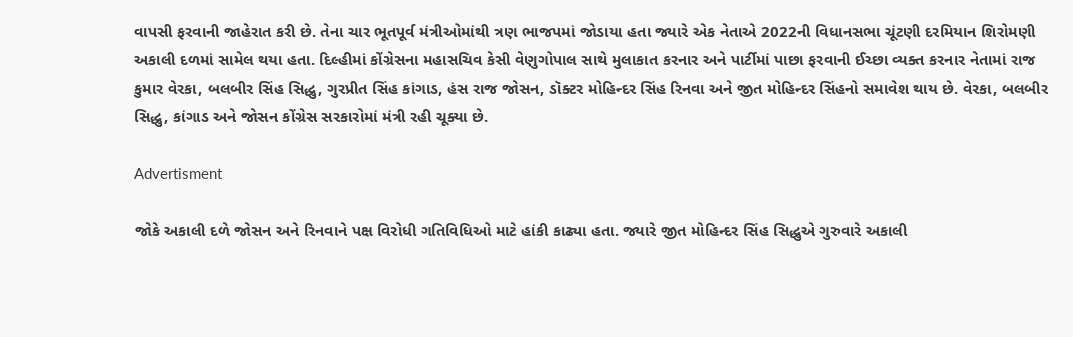વાપસી ફરવાની જાહેરાત કરી છે. તેના ચાર ભૂતપૂર્વ મંત્રીઓમાંથી ત્રણ ભાજપમાં જોડાયા હતા જ્યારે એક નેતાએ 2022ની વિધાનસભા ચૂંટણી દરમિયાન શિરોમણી અકાલી દળમાં સામેલ થયા હતા. દિલ્હીમાં કોંગ્રેસના મહાસચિવ કેસી વેણુગોપાલ સાથે મુલાકાત કરનાર અને પાર્ટીમાં પાછા ફરવાની ઈચ્છા વ્યક્ત કરનાર નેતામાં રાજ કુમાર વેરકા, બલબીર સિંહ સિદ્ધુ, ગુરપ્રીત સિંહ કાંગાડ, હંસ રાજ જોસન, ડૉક્ટર મોહિન્દર સિંહ રિનવા અને જીત મોહિન્દર સિંહનો સમાવેશ થાય છે. વેરકા, બલબીર સિદ્ધુ, કાંગાડ અને જોસન કોંગ્રેસ સરકારોમાં મંત્રી રહી ચૂક્યા છે.

Advertisment

જોકે અકાલી દળે જોસન અને રિનવાને પક્ષ વિરોધી ગતિવિધિઓ માટે હાંકી કાઢ્યા હતા. જ્યારે જીત મોહિન્દર સિંહ સિદ્ધુએ ગુરુવારે અકાલી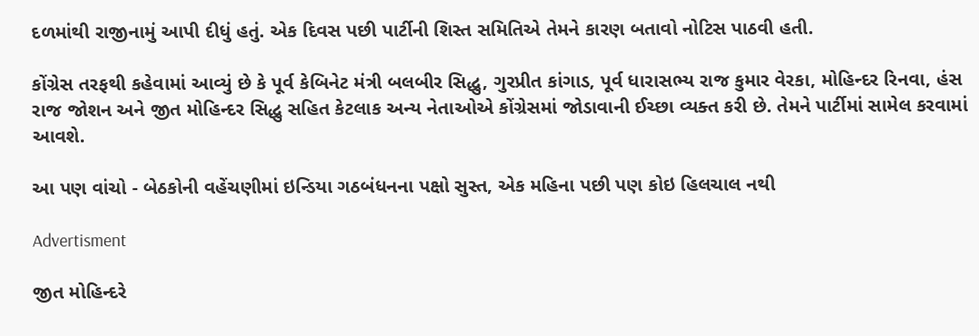દળમાંથી રાજીનામું આપી દીધું હતું. એક દિવસ પછી પાર્ટીની શિસ્ત સમિતિએ તેમને કારણ બતાવો નોટિસ પાઠવી હતી.

કોંગ્રેસ તરફથી કહેવામાં આવ્યું છે કે પૂર્વ કેબિનેટ મંત્રી બલબીર સિદ્ધુ, ગુરપ્રીત કાંગાડ, પૂર્વ ધારાસભ્ય રાજ કુમાર વેરકા, મોહિન્દર રિનવા, હંસ રાજ જોશન અને જીત મોહિન્દર સિદ્ધુ સહિત કેટલાક અન્ય નેતાઓએ કોંગ્રેસમાં જોડાવાની ઈચ્છા વ્યક્ત કરી છે. તેમને પાર્ટીમાં સામેલ કરવામાં આવશે.

આ પણ વાંચો - બેઠકોની વહેંચણીમાં ઇન્ડિયા ગઠબંધનના પક્ષો સુસ્ત, એક મહિના પછી પણ કોઇ હિલચાલ નથી

Advertisment

જીત મોહિન્દરે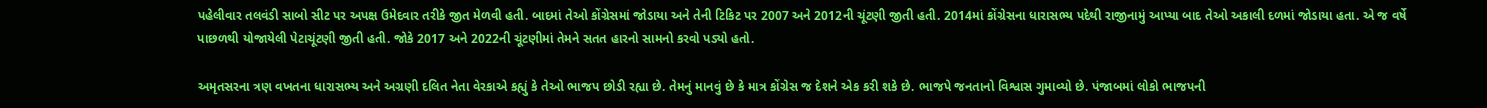પહેલીવાર તલવંડી સાબો સીટ પર અપક્ષ ઉમેદવાર તરીકે જીત મેળવી હતી. બાદમાં તેઓ કોંગ્રેસમાં જોડાયા અને તેની ટિકિટ પર 2007 અને 2012ની ચૂંટણી જીતી હતી. 2014માં કોંગ્રેસના ધારાસભ્ય પદેથી રાજીનામું આપ્યા બાદ તેઓ અકાલી દળમાં જોડાયા હતા. એ જ વર્ષે પાછળથી યોજાયેલી પેટાચૂંટણી જીતી હતી. જોકે 2017 અને 2022ની ચૂંટણીમાં તેમને સતત હારનો સામનો કરવો પડ્યો હતો.

અમૃતસરના ત્રણ વખતના ધારાસભ્ય અને અગ્રણી દલિત નેતા વેરકાએ કહ્યું કે તેઓ ભાજપ છોડી રહ્યા છે. તેમનું માનવું છે કે માત્ર કોંગ્રેસ જ દેશને એક કરી શકે છે. ભાજપે જનતાનો વિશ્વાસ ગુમાવ્યો છે. પંજાબમાં લોકો ભાજપની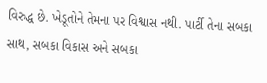વિરુદ્ધ છે. ખેડૂતોને તેમના પર વિશ્વાસ નથી. પાર્ટી તેના સબકા સાથ, સબકા વિકાસ અને સબકા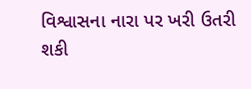વિશ્વાસના નારા પર ખરી ઉતરી શકી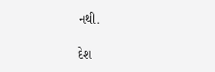નથી.

દેશ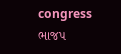congress ભાજપ